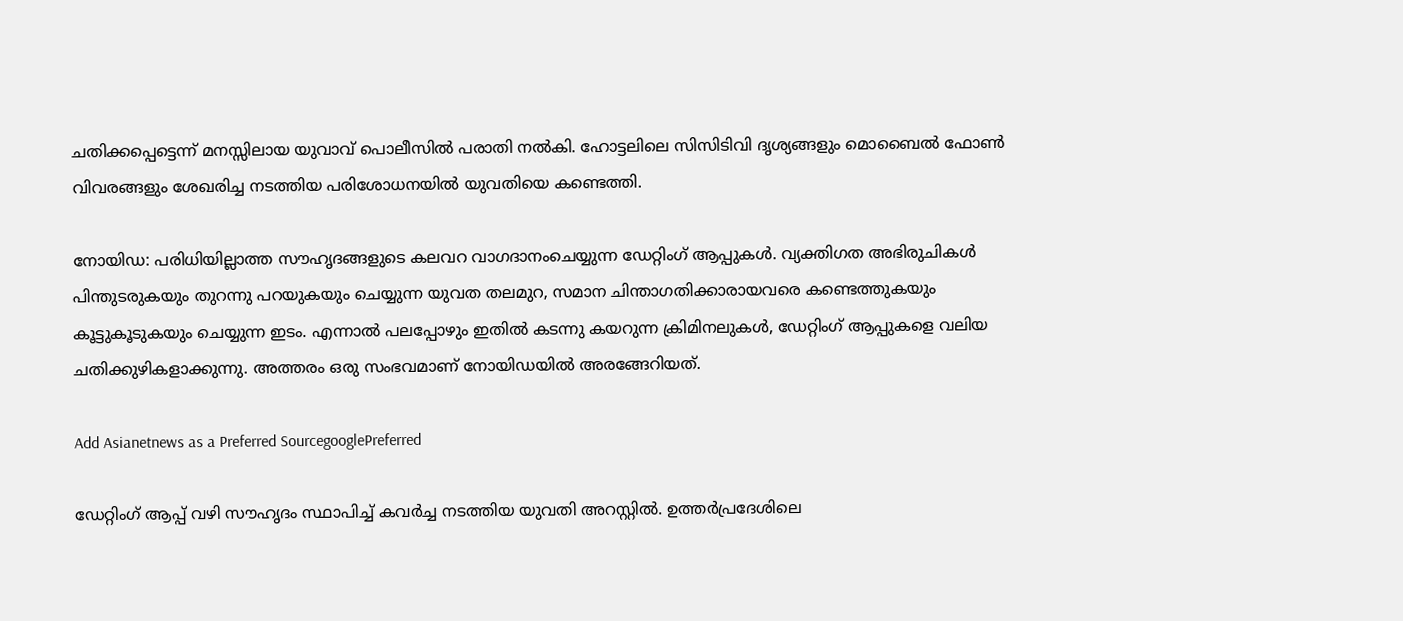ചതിക്കപ്പെട്ടെന്ന് മനസ്സിലായ യുവാവ് പൊലീസിൽ പരാതി നൽകി. ഹോട്ടലിലെ സിസിടിവി ദൃശ്യങ്ങളും മൊബൈൽ ഫോൺ വിവരങ്ങളും ശേഖരിച്ച നടത്തിയ പരിശോധനയിൽ യുവതിയെ കണ്ടെത്തി.

നോയിഡ: പരിധിയില്ലാത്ത സൗഹൃദങ്ങളുടെ കലവറ വാഗദാനംചെയ്യുന്ന ഡേറ്റിംഗ് ആപ്പുകൾ. വ്യക്തിഗത അഭിരുചികൾ പിന്തുടരുകയും തുറന്നു പറയുകയും ചെയ്യുന്ന യുവത തലമുറ, സമാന ചിന്താഗതിക്കാരായവരെ കണ്ടെത്തുകയും കൂട്ടുകൂടുകയും ചെയ്യുന്ന ഇടം. എന്നാൽ പലപ്പോഴും ഇതിൽ കടന്നു കയറുന്ന ക്രിമിനലുകൾ, ഡേറ്റിംഗ് ആപ്പുകളെ വലിയ ചതിക്കുഴികളാക്കുന്നു. അത്തരം ഒരു സംഭവമാണ് നോയിഡയിൽ അരങ്ങേറിയത്.

Add Asianetnews as a Preferred SourcegooglePreferred

ഡേറ്റിംഗ് ആപ്പ് വഴി സൗഹൃദം സ്ഥാപിച്ച് കവർച്ച നടത്തിയ യുവതി അറസ്റ്റിൽ. ഉത്തർപ്രദേശിലെ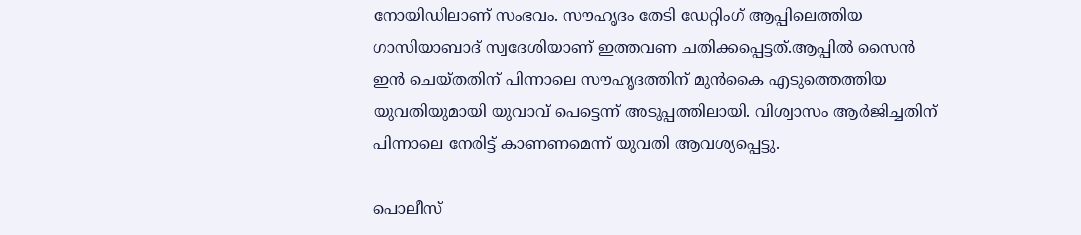നോയിഡിലാണ് സംഭവം. സൗഹൃദം തേടി ഡേറ്റിംഗ് ആപ്പിലെത്തിയ ഗാസിയാബാദ് സ്വദേശിയാണ് ഇത്തവണ ചതിക്കപ്പെട്ടത്.ആപ്പിൽ സൈൻ ഇൻ ചെയ്തതിന് പിന്നാലെ സൗഹൃദത്തിന് മുൻകൈ എടുത്തെത്തിയ യുവതിയുമായി യുവാവ് പെട്ടെന്ന് അടുപ്പത്തിലായി. വിശ്വാസം ആർജിച്ചതിന് പിന്നാലെ നേരിട്ട് കാണണമെന്ന് യുവതി ആവശ്യപ്പെട്ടു.

പൊലീസ്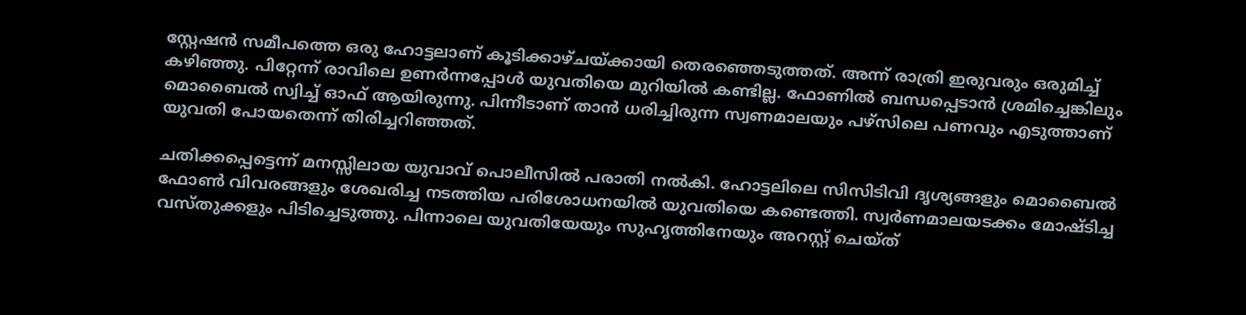സ്റ്റേഷൻ സമീപത്തെ ഒരു ഹോട്ടലാണ് കൂടിക്കാഴ്ചയ്ക്കായി തെരഞ്ഞെടുത്തത്. അന്ന് രാത്രി ഇരുവരും ഒരുമിച്ച് കഴിഞ്ഞു. പിറ്റേന്ന് രാവിലെ ഉണർന്നപ്പോൾ യുവതിയെ മുറിയിൽ കണ്ടില്ല. ഫോണിൽ ബന്ധപ്പെടാൻ ശ്രമിച്ചെങ്കിലും മൊബൈൽ സ്വിച്ച് ഓഫ് ആയിരുന്നു. പിന്നീടാണ് താൻ ധരിച്ചിരുന്ന സ്വണമാലയും പഴ്സിലെ പണവും എടുത്താണ് യുവതി പോയതെന്ന് തിരിച്ചറിഞ്ഞത്.

ചതിക്കപ്പെട്ടെന്ന് മനസ്സിലായ യുവാവ് പൊലീസിൽ പരാതി നൽകി. ഹോട്ടലിലെ സിസിടിവി ദൃശ്യങ്ങളും മൊബൈൽ ഫോൺ വിവരങ്ങളും ശേഖരിച്ച നടത്തിയ പരിശോധനയിൽ യുവതിയെ കണ്ടെത്തി. സ്വർണമാലയടക്കം മോഷ്ടിച്ച വസ്തുക്കളും പിടിച്ചെടുത്തു. പിന്നാലെ യുവതിയേയും സുഹൃത്തിനേയും അറസ്റ്റ് ചെയ്ത്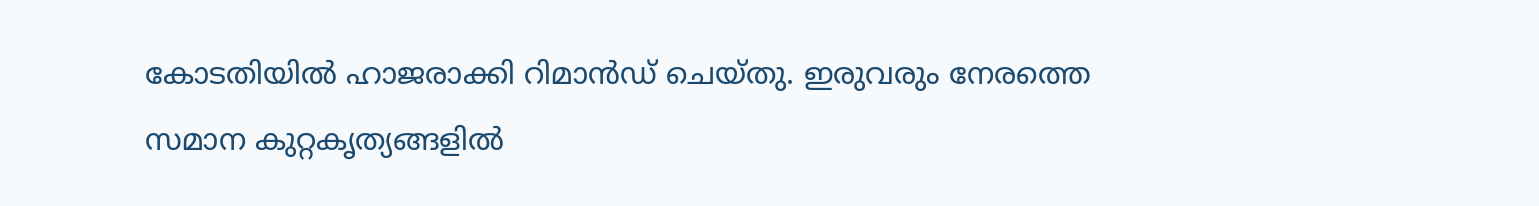കോടതിയിൽ ഹാജരാക്കി റിമാൻഡ് ചെയ്തു. ഇരുവരും നേരത്തെ സമാന കുറ്റകൃത്യങ്ങളിൽ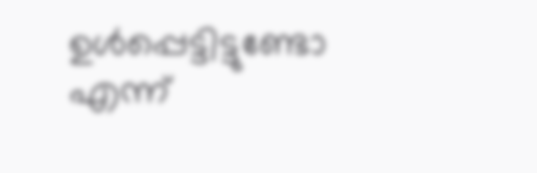ഉൾപ്പെട്ടിട്ടുണ്ടോ എന്ന്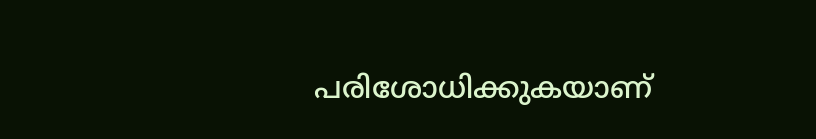പരിശോധിക്കുകയാണ്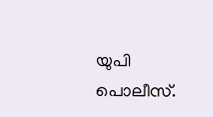യുപി പൊലീസ്.